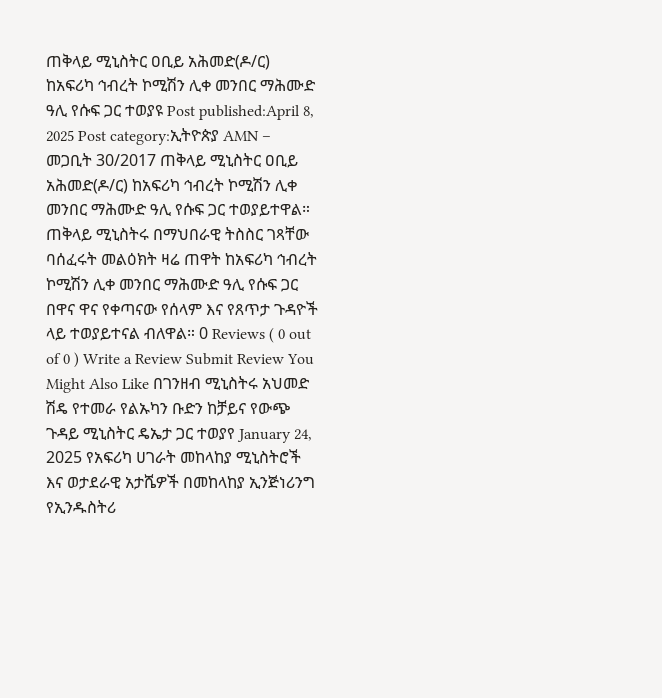ጠቅላይ ሚኒስትር ዐቢይ አሕመድ(ዶ/ር) ከአፍሪካ ኅብረት ኮሚሽን ሊቀ መንበር ማሕሙድ ዓሊ የሱፍ ጋር ተወያዩ Post published:April 8, 2025 Post category:ኢትዮጵያ AMN – መጋቢት 30/2017 ጠቅላይ ሚኒስትር ዐቢይ አሕመድ(ዶ/ር) ከአፍሪካ ኅብረት ኮሚሽን ሊቀ መንበር ማሕሙድ ዓሊ የሱፍ ጋር ተወያይተዋል። ጠቅላይ ሚኒስትሩ በማህበራዊ ትስስር ገጻቸው ባሰፈሩት መልዕክት ዛሬ ጠዋት ከአፍሪካ ኅብረት ኮሚሽን ሊቀ መንበር ማሕሙድ ዓሊ የሱፍ ጋር በዋና ዋና የቀጣናው የሰላም እና የጸጥታ ጉዳዮች ላይ ተወያይተናል ብለዋል። 0 Reviews ( 0 out of 0 ) Write a Review Submit Review You Might Also Like በገንዘብ ሚኒስትሩ አህመድ ሽዴ የተመራ የልኡካን ቡድን ከቻይና የውጭ ጉዳይ ሚኒስትር ዴኤታ ጋር ተወያየ January 24, 2025 የአፍሪካ ሀገራት መከላከያ ሚኒስትሮች እና ወታደራዊ አታሼዎች በመከላከያ ኢንጅነሪንግ የኢንዱስትሪ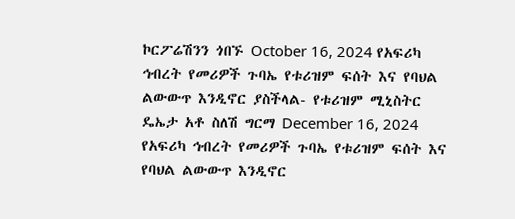ኮርፖሬሽንን ጎበኙ October 16, 2024 የአፍሪካ ኅብረት የመሪዎች ጉባኤ የቱሪዝም ፍሰት እና የባህል ልውውጥ እንዲኖር ያስችላል- የቱሪዝም ሚኒስትር ዴኤታ አቶ ስለሽ ግርማ December 16, 2024
የአፍሪካ ኅብረት የመሪዎች ጉባኤ የቱሪዝም ፍሰት እና የባህል ልውውጥ እንዲኖር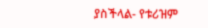ያስችላል- የቱሪዝም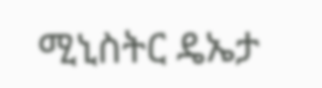ሚኒስትር ዴኤታ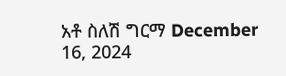አቶ ስለሽ ግርማ December 16, 2024